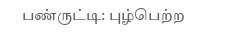பண்ருட்டி: புழ்பெற்ற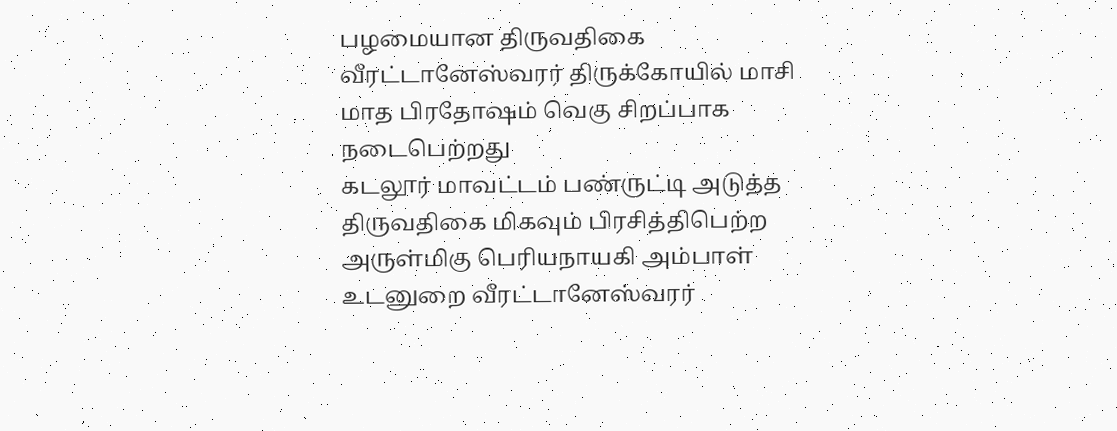பழமையான திருவதிகை வீரட்டானேஸ்வரர் திருக்கோயில் மாசி மாத பிரதோஷம் வெகு சிறப்பாக நடைபெற்றது
கடலூர் மாவட்டம் பண்ருட்டி அடுத்த திருவதிகை மிகவும் பிரசித்திபெற்ற அருள்மிகு பெரியநாயகி அம்பாள் உடனுறை வீரட்டானேஸ்வரர்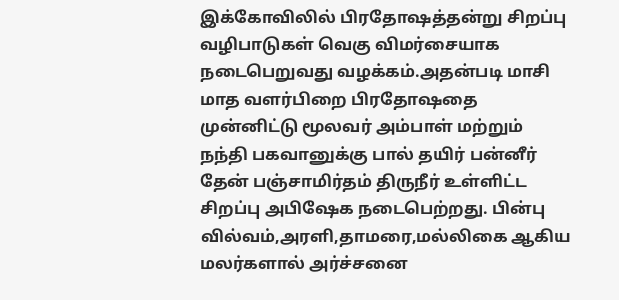இக்கோவிலில் பிரதோஷத்தன்று சிறப்பு வழிபாடுகள் வெகு விமர்சையாக நடைபெறுவது வழக்கம்.அதன்படி மாசி மாத வளர்பிறை பிரதோஷதை முன்னிட்டு மூலவர் அம்பாள் மற்றும் நந்தி பகவானுக்கு பால் தயிர் பன்னீர் தேன் பஞ்சாமிர்தம் திருநீர் உள்ளிட்ட சிறப்பு அபிஷேக நடைபெற்றது. பின்பு வில்வம்,அரளி,தாமரை,மல்லிகை ஆகிய மலர்களால் அர்ச்சனை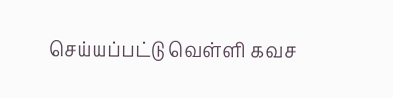செய்யப்பட்டு வெள்ளி கவச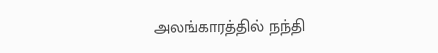அலங்காரத்தில் நந்தி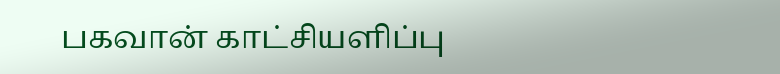பகவான் காட்சியளிப்பு